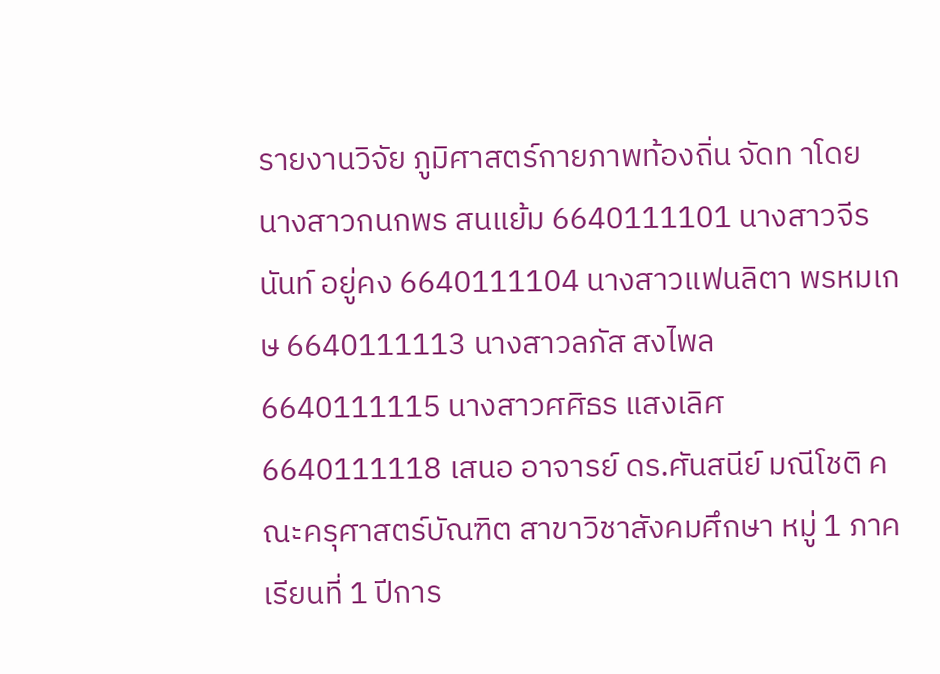รายงานวิจัย ภูมิศาสตร์กายภาพท้องถิ่น จัดท าโดย นางสาวกนกพร สนแย้ม 6640111101 นางสาวจีรนันท์ อยู่คง 6640111104 นางสาวแฟนลิตา พรหมเกษ 6640111113 นางสาวลภัส สงไพล 6640111115 นางสาวศศิธร แสงเลิศ 6640111118 เสนอ อาจารย์ ดร.ศันสนีย์ มณีโชติ คณะครุศาสตร์บัณฑิต สาขาวิชาสังคมศึกษา หมู่ 1 ภาคเรียนที่ 1 ปีการ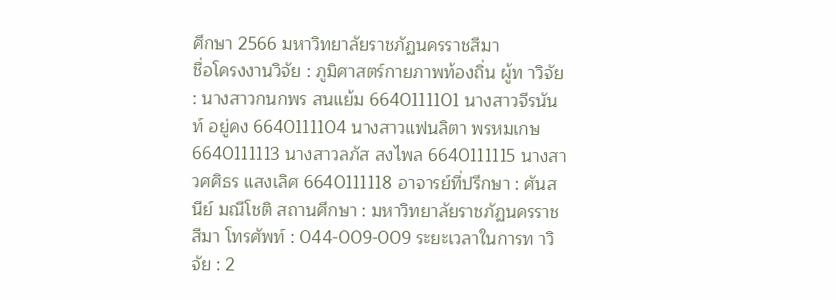ศึกษา 2566 มหาวิทยาลัยราชภัฏนครราชสีมา
ชื่อโครงงานวิจัย : ภูมิศาสตร์กายภาพท้องถิ่น ผู้ท าวิจัย : นางสาวกนกพร สนแย้ม 6640111101 นางสาวจีรนันท์ อยู่คง 6640111104 นางสาวแฟนลิตา พรหมเกษ 6640111113 นางสาวลภัส สงไพล 6640111115 นางสาวศศิธร แสงเลิศ 6640111118 อาจารย์ที่ปรึกษา : ศันสนีย์ มณีโชติ สถานศึกษา : มหาวิทยาลัยราชภัฏนครราชสีมา โทรศัพท์ : 044-009-009 ระยะเวลาในการท าวิจัย : 2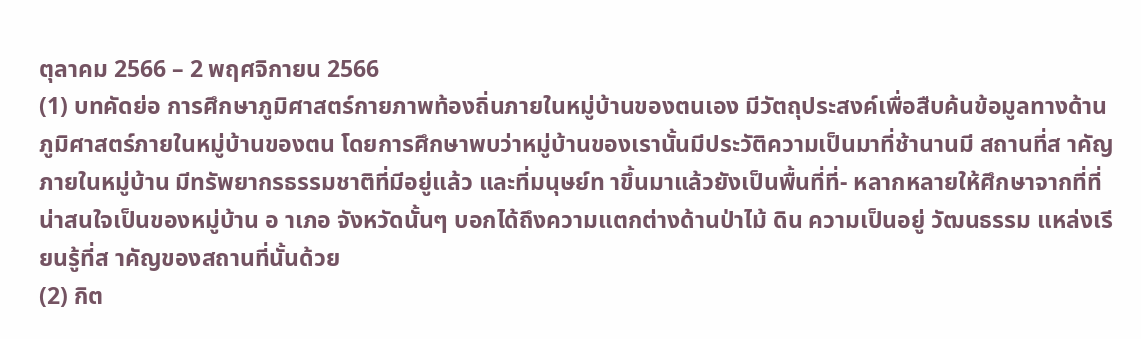ตุลาคม 2566 – 2 พฤศจิกายน 2566
(1) บทคัดย่อ การศึกษาภูมิศาสตร์กายภาพท้องถิ่นภายในหมู่บ้านของตนเอง มีวัตถุประสงค์เพื่อสืบค้นข้อมูลทางด้าน ภูมิศาสตร์ภายในหมู่บ้านของตน โดยการศึกษาพบว่าหมู่บ้านของเรานั้นมีประวัติความเป็นมาที่ช้านานมี สถานที่ส าคัญภายในหมู่บ้าน มีทรัพยากรธรรมชาติที่มีอยู่แล้ว และที่มนุษย์ท าขึ้นมาแล้วยังเป็นพื้นที่ที่- หลากหลายให้ศึกษาจากที่ที่น่าสนใจเป็นของหมู่บ้าน อ าเภอ จังหวัดนั้นๆ บอกได้ถึงความแตกต่างด้านป่าไม้ ดิน ความเป็นอยู่ วัฒนธรรม แหล่งเรียนรู้ที่ส าคัญของสถานที่นั้นด้วย
(2) กิต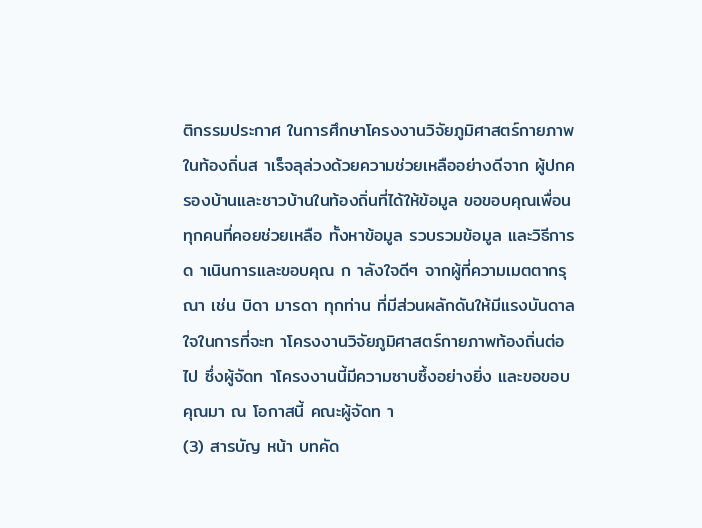ติกรรมประกาศ ในการศึกษาโครงงานวิจัยภูมิศาสตร์กายภาพในท้องถิ่นส าเร็จลุล่วงด้วยความช่วยเหลืออย่างดีจาก ผู้ปกครองบ้านและชาวบ้านในท้องถิ่นที่ได้ให้ข้อมูล ขอขอบคุณเพื่อนทุกคนที่คอยช่วยเหลือ ทั้งหาข้อมูล รวบรวมข้อมูล และวิธีการด าเนินการและขอบคุณ ก าลังใจดีๆ จากผู้ที่ความเมตตากรุณา เช่น บิดา มารดา ทุกท่าน ที่มีส่วนผลักดันให้มีแรงบันดาลใจในการที่จะท าโครงงานวิจัยภูมิศาสตร์กายภาพท้องถิ่นต่อไป ซึ่งผู้จัดท าโครงงานนี้มีความซาบซึ้งอย่างยิ่ง และขอขอบคุณมา ณ โอกาสนี้ คณะผู้จัดท า
(3) สารบัญ หน้า บทคัด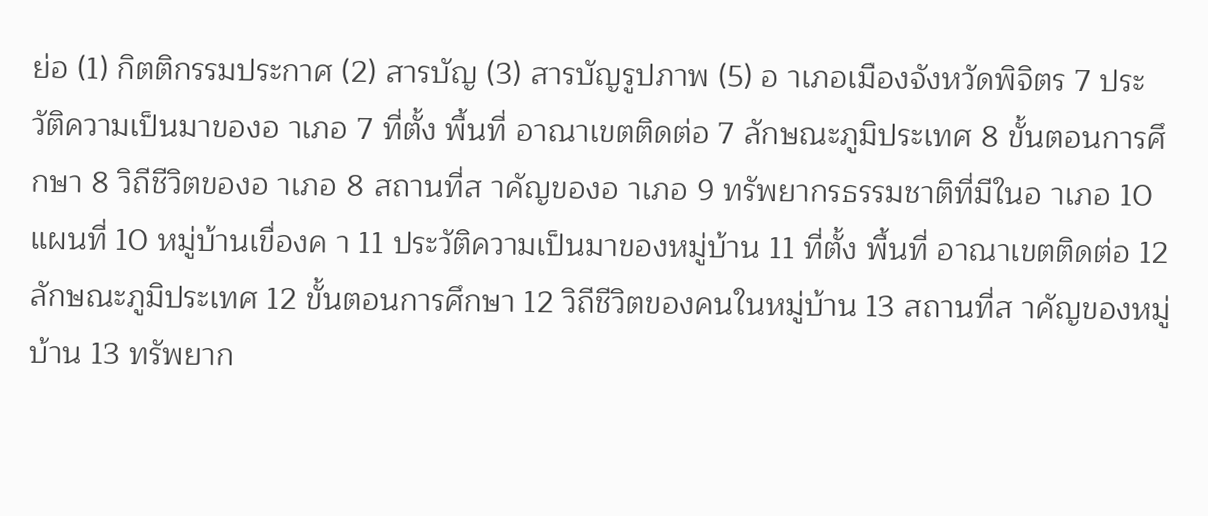ย่อ (1) กิตติกรรมประกาศ (2) สารบัญ (3) สารบัญรูปภาพ (5) อ าเภอเมืองจังหวัดพิจิตร 7 ประวัติความเป็นมาของอ าเภอ 7 ที่ตั้ง พื้นที่ อาณาเขตติดต่อ 7 ลักษณะภูมิประเทศ 8 ขั้นตอนการศึกษา 8 วิถีชีวิตของอ าเภอ 8 สถานที่ส าคัญของอ าเภอ 9 ทรัพยากรธรรมชาติที่มีในอ าเภอ 10 แผนที่ 10 หมู่บ้านเขื่องค า 11 ประวัติความเป็นมาของหมู่บ้าน 11 ที่ตั้ง พื้นที่ อาณาเขตติดต่อ 12 ลักษณะภูมิประเทศ 12 ขั้นตอนการศึกษา 12 วิถีชีวิตของคนในหมู่บ้าน 13 สถานที่ส าคัญของหมู่บ้าน 13 ทรัพยาก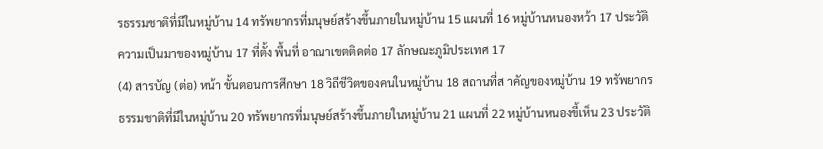รธรรมชาติที่มีในหมู่บ้าน 14 ทรัพยากรที่มนุษย์สร้างขึ้นภายในหมู่บ้าน 15 แผนที่ 16 หมู่บ้านหนองหว้า 17 ประวัติความเป็นมาของหมู่บ้าน 17 ที่ตั้ง พื้นที่ อาณาเขตติดต่อ 17 ลักษณะภูมิประเทศ 17
(4) สารบัญ (ต่อ) หน้า ขั้นตอนการศึกษา 18 วิถีชีวิตของคนในหมู่บ้าน 18 สถานที่ส าคัญของหมู่บ้าน 19 ทรัพยากรธรรมชาติที่มีในหมู่บ้าน 20 ทรัพยากรที่มนุษย์สร้างขึ้นภายในหมู่บ้าน 21 แผนที่ 22 หมู่บ้านหนองขี้เห็น 23 ประวัติ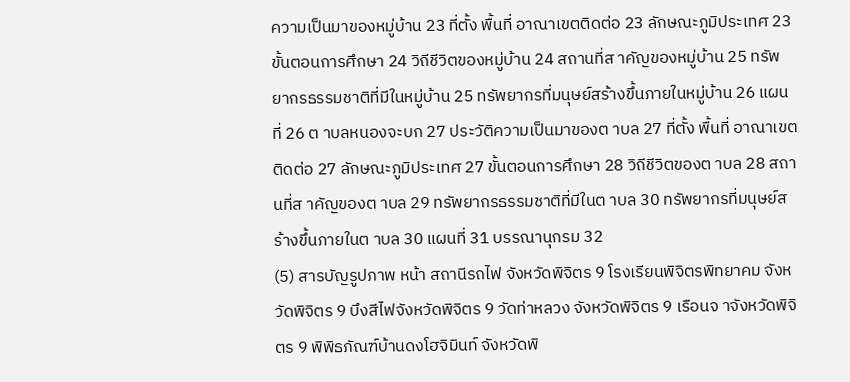ความเป็นมาของหมู่บ้าน 23 ที่ตั้ง พื้นที่ อาณาเขตติดต่อ 23 ลักษณะภูมิประเทศ 23 ขั้นตอนการศึกษา 24 วิถีชีวิตของหมู่บ้าน 24 สถานที่ส าคัญของหมู่บ้าน 25 ทรัพยากรธรรมชาติที่มีในหมู่บ้าน 25 ทรัพยากรที่มนุษย์สร้างขึ้นภายในหมู่บ้าน 26 แผนที่ 26 ต าบลหนองจะบก 27 ประวัติความเป็นมาของต าบล 27 ที่ตั้ง พื้นที่ อาณาเขตติดต่อ 27 ลักษณะภูมิประเทศ 27 ขั้นตอนการศึกษา 28 วิถีชีวิตของต าบล 28 สถานที่ส าคัญของต าบล 29 ทรัพยากรธรรมชาติที่มีในต าบล 30 ทรัพยากรที่มนุษย์สร้างขึ้นภายในต าบล 30 แผนที่ 31 บรรณานุกรม 32
(5) สารบัญรูปภาพ หน้า สถานีรถไฟ จังหวัดพิจิตร 9 โรงเรียนพิจิตรพิทยาคม จังหวัดพิจิตร 9 บึงสีไฟจังหวัดพิจิตร 9 วัดท่าหลวง จังหวัดพิจิตร 9 เรือนจ าจังหวัดพิจิตร 9 พิพิธภัณฑ์บ้านดงโฮจิมินท์ จังหวัดพิ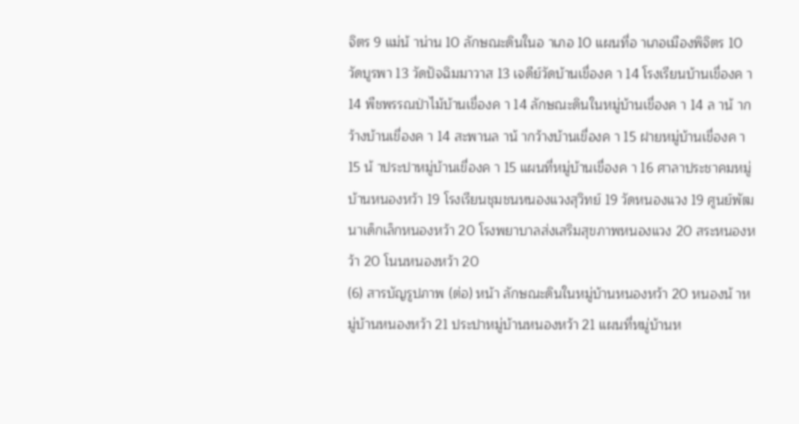จิตร 9 แม่น้ าน่าน 10 ลักษณะดินในอ าเภอ 10 แผนที่อ าเภอเมืองพิจิตร 10 วัดบูรพา 13 วัดปัจฉิมมาวาส 13 เจดีย์วัดบ้านเขื่องค า 14 โรงเรียนบ้านเขื่องค า 14 พืชพรรณป่าไม้บ้านเขื่องค า 14 ลักษณะดินในหมู่บ้านเขื่องค า 14 ล าน้ ากว้างบ้านเขื่องค า 14 สะพานล าน้ ากว้างบ้านเขื่องค า 15 ฝายหมู่บ้านเขื่องค า 15 น้ าประปาหมู่บ้านเขื่องค า 15 แผนที่หมู่บ้านเขื่องค า 16 ศาลาประชาคมหมู่บ้านหนองหว้า 19 โรงเรียนชุมชนหนองแวงสุวิทย์ 19 วัดหนองแวง 19 ศูนย์พัฒนาเด็กเล็กหนองหว้า 20 โรงพยาบาลส่งเสริมสุขภาพหนองแวง 20 สระหนองหว้า 20 โนนหนองหว้า 20
(6) สารบัญรูปภาพ (ต่อ) หน้า ลักษณะดินในหมู่บ้านหนองหว้า 20 หนองน้ าหมู่บ้านหนองหว้า 21 ประปาหมู่บ้านหนองหว้า 21 แผนที่หมู่บ้านห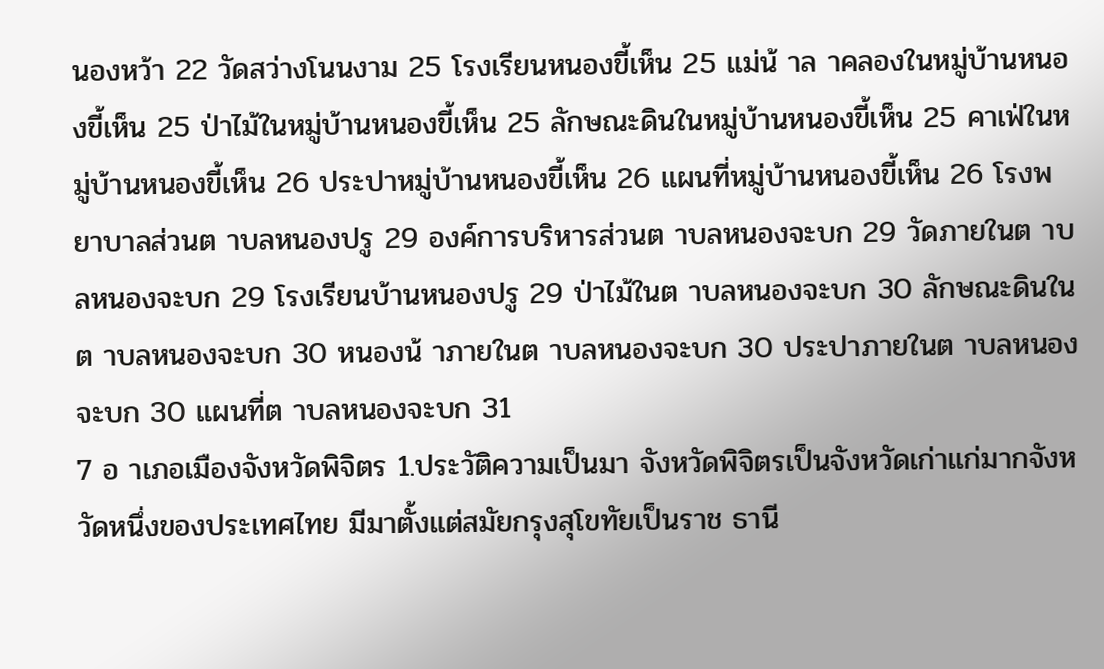นองหว้า 22 วัดสว่างโนนงาม 25 โรงเรียนหนองขี้เห็น 25 แม่น้ าล าคลองในหมู่บ้านหนองขี้เห็น 25 ป่าไม้ในหมู่บ้านหนองขี้เห็น 25 ลักษณะดินในหมู่บ้านหนองขี้เห็น 25 คาเฟ่ในหมู่บ้านหนองขี้เห็น 26 ประปาหมู่บ้านหนองขี้เห็น 26 แผนที่หมู่บ้านหนองขี้เห็น 26 โรงพยาบาลส่วนต าบลหนองปรู 29 องค์การบริหารส่วนต าบลหนองจะบก 29 วัดภายในต าบลหนองจะบก 29 โรงเรียนบ้านหนองปรู 29 ป่าไม้ในต าบลหนองจะบก 30 ลักษณะดินในต าบลหนองจะบก 30 หนองน้ าภายในต าบลหนองจะบก 30 ประปาภายในต าบลหนองจะบก 30 แผนที่ต าบลหนองจะบก 31
7 อ าเภอเมืองจังหวัดพิจิตร 1.ประวัติความเป็นมา จังหวัดพิจิตรเป็นจังหวัดเก่าแก่มากจังหวัดหนึ่งของประเทศไทย มีมาตั้งแต่สมัยกรุงสุโขทัยเป็นราช ธานี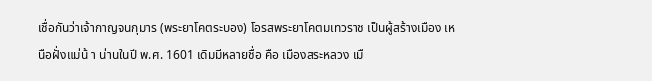เชื่อกันว่าเจ้ากาญจนกุมาร (พระยาโคตระบอง) โอรสพระยาโคตมเทวราช เป็นผู้สร้างเมือง เหนือฝั่งแม่น้ า น่านในปี พ.ศ. 1601 เดิมมีหลายชื่อ คือ เมืองสระหลวง เมื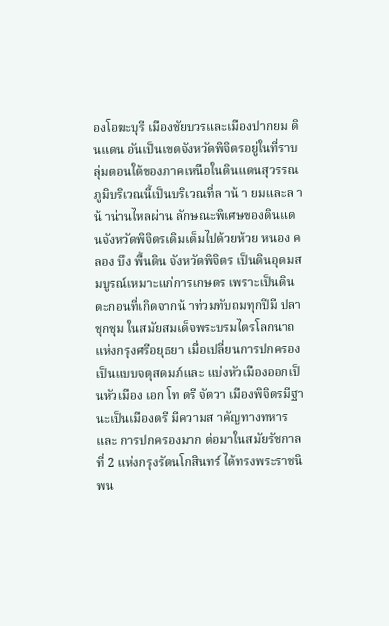องโอฆะบุรี เมืองชัยบวรและเมืองปากยม ดินแดน อันเป็นเขตจังหวัดพิจิตรอยู่ในที่ราบลุ่มตอนใต้ของภาคเหนือในดินแดนสุวรรณภูมิบริเวณนี้เป็นบริเวณที่ล าน้ า ยมและล าน้ าน่านไหลผ่าน ลักษณะพิเศษของดินแดนจังหวัดพิจิตรเดิมเต็มไปด้วยห้วย หนอง คลอง บึง พื้นดิน จังหวัดพิจิตร เป็นดินอุดมสมบูรณ์เหมาะแก่การเกษตร เพราะเป็นดินตะกอนที่เกิดจากน้ าท่วมทับถมทุกปีมี ปลาชุกชุม ในสมัยสมเด็จพระบรมไตรโลกนาถแห่งกรุงศรีอยุธยา เมื่อเปลี่ยนการปกครองเป็นแบบจตุสดมภ์และ แบ่งหัวเมืองออกเป็นหัวเมือง เอก โท ตรี จัตวา เมืองพิจิตรมีฐานะเป็นเมืองตรี มีความส าคัญทางทหารและ การปกครองมาก ต่อมาในสมัยรัชกาลที่ 2 แห่งกรุงรัตนโกสินทร์ ได้ทรงพระราชนิพน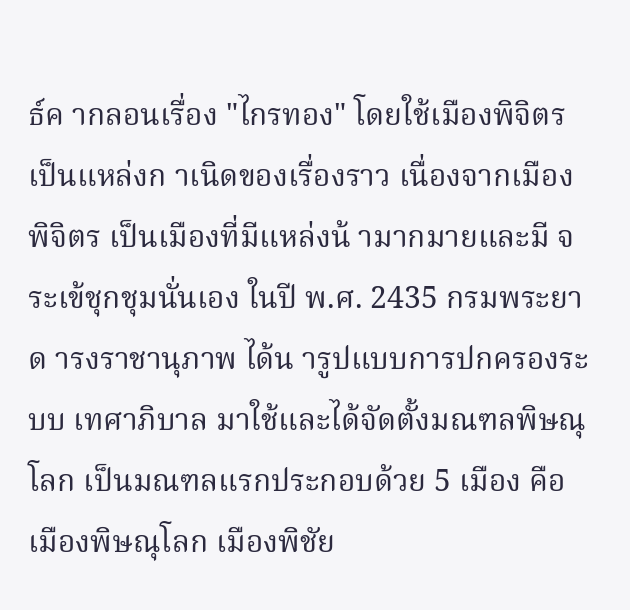ธ์ค ากลอนเรื่อง "ไกรทอง" โดยใช้เมืองพิจิตรเป็นแหล่งก าเนิดของเรื่องราว เนื่องจากเมืองพิจิตร เป็นเมืองที่มีแหล่งน้ ามากมายและมี จระเข้ชุกชุมนั่นเอง ในปี พ.ศ. 2435 กรมพระยาด ารงราชานุภาพ ได้น ารูปแบบการปกครองระบบ เทศาภิบาล มาใช้และได้จัดตั้งมณฑลพิษณุโลก เป็นมณฑลแรกประกอบด้วย 5 เมือง คือ เมืองพิษณุโลก เมืองพิชัย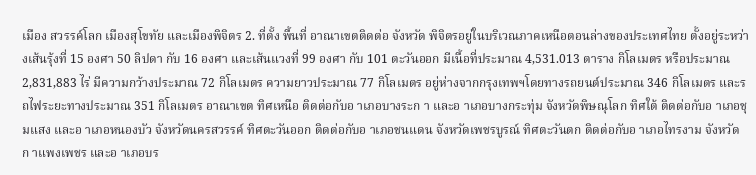เมือง สวรรค์โลก เมืองสุโขทัย และเมืองพิจิตร 2. ที่ตั้ง พื้นที่ อาณาเขตติดต่อ จังหวัด พิจิตรอยู่ในบริเวณภาคเหนือตอนล่างของประเทศไทย ตั้งอยู่ระหว่างเส้นรุ้งที่ 15 องศา 50 ลิปดา กับ 16 องศา และเส้นแวงที่ 99 องศา กับ 101 ตะวันออก มีเนื้อที่ประมาณ 4,531.013 ตาราง กิโลเมตร หรือประมาณ 2,831,883 ไร่ มีความกว้างประมาณ 72 กิโลเมตร ความยาวประมาณ 77 กิโลเมตร อยู่ห่างจากกรุงเทพฯโดยทางรถยนต์ประมาณ 346 กิโลเมตร และรถไฟระยะทางประมาณ 351 กิโลเมตร อาณาเขต ทิศเหนือ ติดต่อกับอ าเภอบางระก า และอ าเภอบางกระทุ่ม จังหวัดพิษณุโลก ทิศใต้ ติดต่อกับอ าเภอชุมแสง และอ าเภอหนองบัว จังหวัดนครสวรรค์ ทิศตะวันออก ติดต่อกับอ าเภอชนแดน จังหวัดเพชรบูรณ์ ทิศตะวันตก ติดต่อกับอ าเภอไทรงาม จังหวัดก าแพงเพชร และอ าเภอบร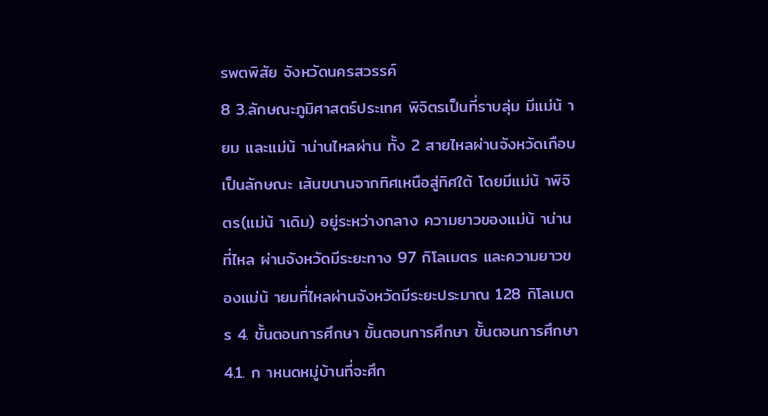รพตพิสัย จังหวัดนครสวรรค์
8 3.ลักษณะภูมิศาสตร์ประเทศ พิจิตรเป็นที่ราบลุ่ม มีแม่น้ ายม และแม่น้ าน่านไหลผ่าน ทั้ง 2 สายไหลผ่านจังหวัดเกือบเป็นลักษณะ เส้นขนานจากทิศเหนือสู่ทิศใต้ โดยมีแม่น้ าพิจิตร(แม่น้ าเดิม) อยู่ระหว่างกลาง ความยาวของแม่น้ าน่านที่ไหล ผ่านจังหวัดมีระยะทาง 97 กิโลเมตร และความยาวของแม่น้ ายมที่ไหลผ่านจังหวัดมีระยะประมาณ 128 กิโลเมตร 4. ขั้นตอนการศึกษา ขั้นตอนการศึกษา ขั้นตอนการศึกษา 4.1. ก าหนดหมู่บ้านที่จะศึก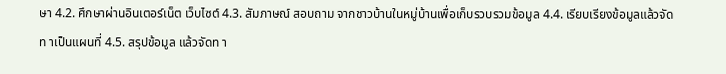ษา 4.2. ศึกษาผ่านอินเตอร์เน็ต เว็บไซต์ 4.3. สัมภาษณ์ สอบถาม จากชาวบ้านในหมู่บ้านเพื่อเก็บรวบรวมข้อมูล 4.4. เรียบเรียงข้อมูลแล้วจัดท าเป็นแผนที่ 4.5. สรุปข้อมูล แล้วจัดท า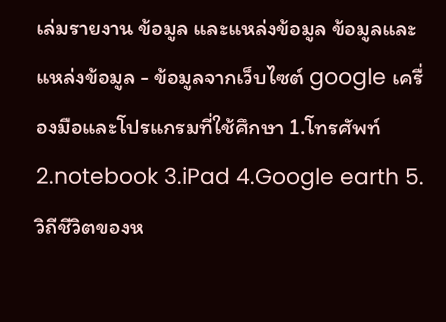เล่มรายงาน ข้อมูล และแหล่งข้อมูล ข้อมูลและแหล่งข้อมูล - ข้อมูลจากเว็บไซต์ google เครื่องมือและโปรแกรมที่ใช้ศึกษา 1.โทรศัพท์ 2.notebook 3.iPad 4.Google earth 5.วิถีชีวิตของห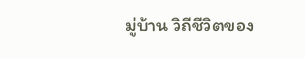มู่บ้าน วิถีชีวิตของ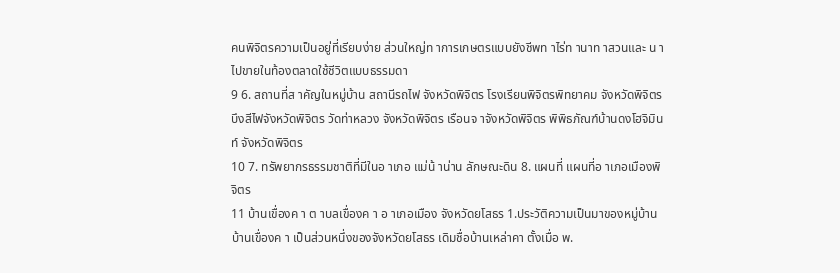คนพิจิตรความเป็นอยู่ที่เรียบง่าย ส่วนใหญ่ท าการเกษตรแบบยังชีพท าไร่ท านาท าสวนและ น าไปขายในท้องตลาดใช้ชีวิตแบบธรรมดา
9 6. สถานที่ส าคัญในหมู่บ้าน สถานีรถไฟ จังหวัดพิจิตร โรงเรียนพิจิตรพิทยาคม จังหวัดพิจิตร บึงสีไฟจังหวัดพิจิตร วัดท่าหลวง จังหวัดพิจิตร เรือนจ าจังหวัดพิจิตร พิพิธภัณฑ์บ้านดงโฮจิมินท์ จังหวัดพิจิตร
10 7. ทรัพยากรธรรมชาติที่มีในอ าเภอ แม่น้ าน่าน ลักษณะดิน 8. แผนที่ แผนที่อ าเภอเมืองพิจิตร
11 บ้านเขื่องค า ต าบลเขื่องค า อ าเภอเมือง จังหวัดยโสธร 1.ประวัติความเป็นมาของหมู่บ้าน บ้านเขื่องค า เป็นส่วนหนึ่งของจังหวัดยโสธร เดิมชื่อบ้านเหล่าคา ตั้งเมื่อ พ.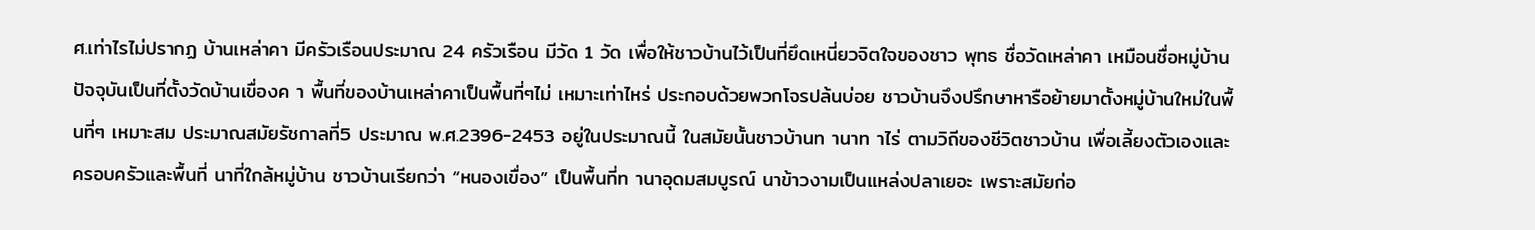ศ.เท่าไรไม่ปรากฏ บ้านเหล่าคา มีครัวเรือนประมาณ 24 ครัวเรือน มีวัด 1 วัด เพื่อให้ชาวบ้านไว้เป็นที่ยึดเหนี่ยวจิตใจของชาว พุทธ ชื่อวัดเหล่าคา เหมือนชื่อหมู่บ้าน ปัจจุบันเป็นที่ตั้งวัดบ้านเขื่องค า พื้นที่ของบ้านเหล่าคาเป็นพื้นที่ๆไม่ เหมาะเท่าไหร่ ประกอบด้วยพวกโจรปล้นบ่อย ชาวบ้านจึงปรึกษาหารือย้ายมาตั้งหมู่บ้านใหม่ในพื้นที่ๆ เหมาะสม ประมาณสมัยรัชกาลที่5 ประมาณ พ.ศ.2396-2453 อยู่ในประมาณนี้ ในสมัยนั้นชาวบ้านท านาท าไร่ ตามวิถีของชีวิตชาวบ้าน เพื่อเลี้ยงตัวเองและครอบครัวและพื้นที่ นาที่ใกล้หมู่บ้าน ชาวบ้านเรียกว่า “หนองเขื่อง” เป็นพื้นที่ท านาอุดมสมบูรณ์ นาข้าวงามเป็นแหล่งปลาเยอะ เพราะสมัยก่อ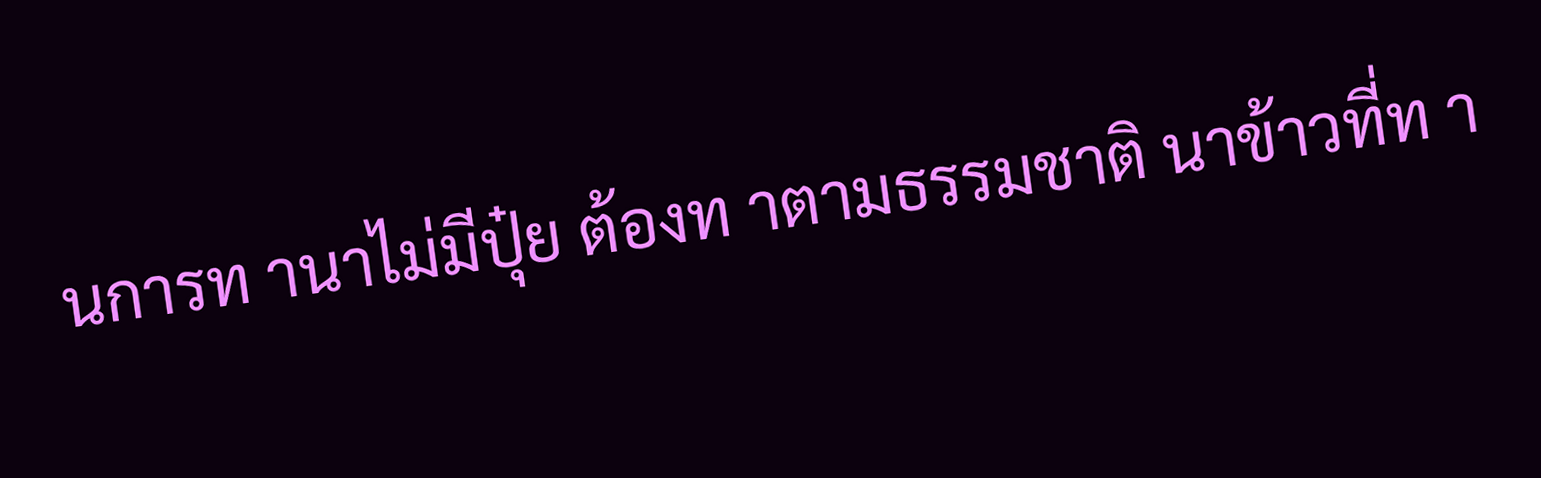นการท านาไม่มีปุ๋ย ต้องท าตามธรรมชาติ นาข้าวที่ท า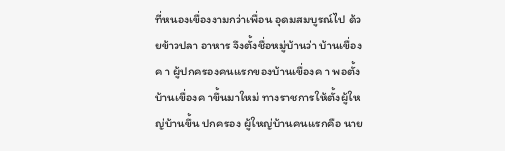ที่หนองเขื่องงามกว่าเพื่อน อุดมสมบูรณ์ไป ด้วยข้าวปลา อาหาร จึงตั้งชื่อหมู่บ้านว่า บ้านเขื่องค า ผู้ปกครองคนแรกของบ้านเขื่องค า พอตั้งบ้านเขื่องค าขึ้นมาใหม่ ทางราชการให้ตั้งผู้ใหญ่บ้านขึ้น ปกครอง ผู้ใหญ่บ้านคนแรกคือ นาย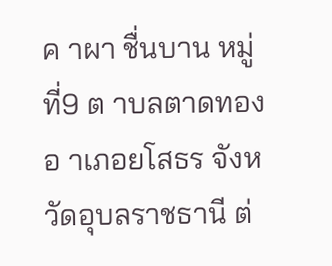ค าผา ชื่นบาน หมู่ที่9 ต าบลตาดทอง อ าเภอยโสธร จังหวัดอุบลราชธานี ต่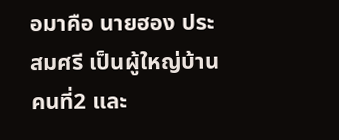อมาคือ นายฮอง ประสมศรี เป็นผู้ใหญ่บ้านคนที่2 และ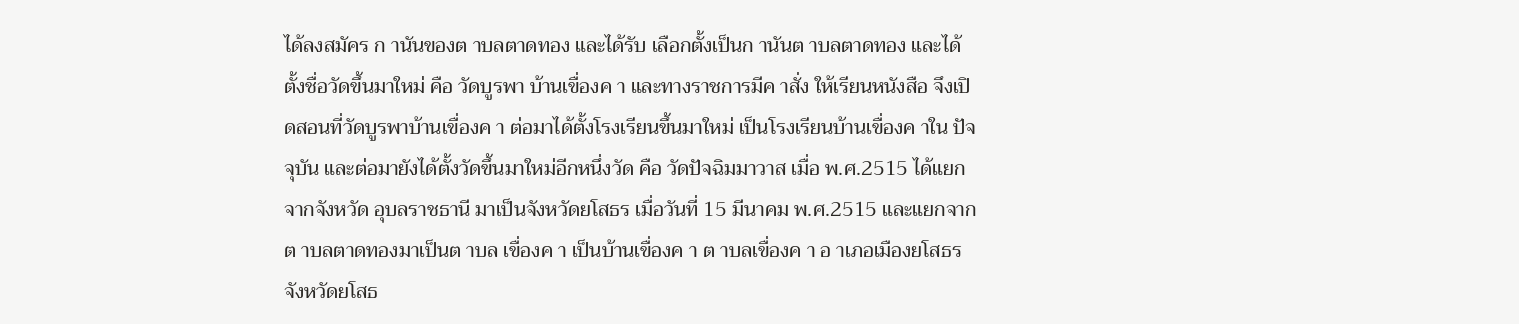ได้ลงสมัคร ก านันของต าบลตาดทอง และได้รับ เลือกตั้งเป็นก านันต าบลตาดทอง และได้ตั้งชื่อวัดขึ้นมาใหม่ คือ วัดบูรพา บ้านเขื่องค า และทางราชการมีค าสั่ง ให้เรียนหนังสือ จึงเปิดสอนที่วัดบูรพาบ้านเขื่องค า ต่อมาได้ตั้งโรงเรียนขึ้นมาใหม่ เป็นโรงเรียนบ้านเขื่องค าใน ปัจจุบัน และต่อมายังได้ตั้งวัดขึ้นมาใหม่อีกหนึ่งวัด คือ วัดปัจฉิมมาวาส เมื่อ พ.ศ.2515 ได้แยกจากจังหวัด อุบลราชธานี มาเป็นจังหวัดยโสธร เมื่อวันที่ 15 มีนาคม พ.ศ.2515 และแยกจากต าบลตาดทองมาเป็นต าบล เขื่องค า เป็นบ้านเขื่องค า ต าบลเขื่องค า อ าเภอเมืองยโสธร จังหวัดยโสธ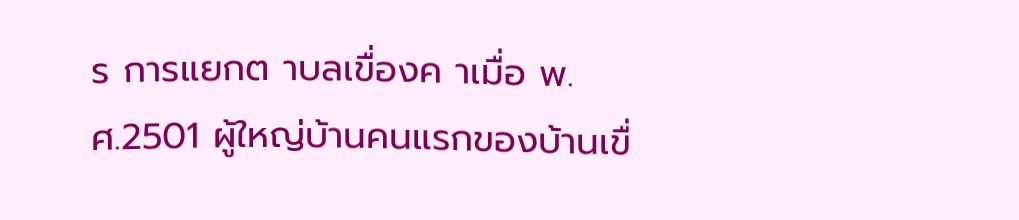ร การแยกต าบลเขื่องค าเมื่อ พ.ศ.2501 ผู้ใหญ่บ้านคนแรกของบ้านเขื่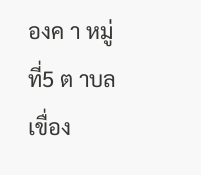องค า หมู่ที่5 ต าบลเขื่อง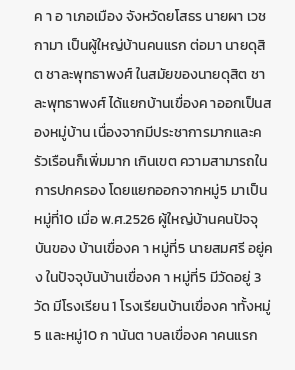ค า อ าเภอเมือง จังหวัดยโสธร นายผา เวชกามา เป็นผู้ใหญ่บ้านคนแรก ต่อมา นายดุสิต ชาละพุทธาพงศ์ ในสมัยของนายดุสิต ชาละพุทธาพงศ์ ได้แยกบ้านเขื่องค าออกเป็นสองหมู่บ้าน เนื่องจากมีประชาการมากและครัวเรือนก็เพิ่มมาก เกินเขต ความสามารถในการปกครอง โดยแยกออกจากหมู่5 มาเป็นหมู่ที่10 เมื่อ พ.ศ.2526 ผู้ใหญ่บ้านคนปัจจุบันของ บ้านเขื่องค า หมู่ที่5 นายสมศรี อยู่คง ในปัจจุบันบ้านเขื่องค า หมู่ที่5 มีวัดอยู่ 3 วัด มีโรงเรียน 1 โรงเรียนบ้านเขื่องค าทั้งหมู่5 และหมู่10 ก านันต าบลเขื่องค าคนแรก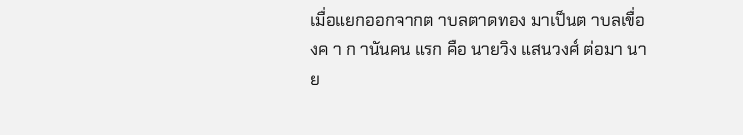เมื่อแยกออกจากต าบลตาดทอง มาเป็นต าบลเขื่องค า ก านันคน แรก คือ นายวิง แสนวงศ์ ต่อมา นาย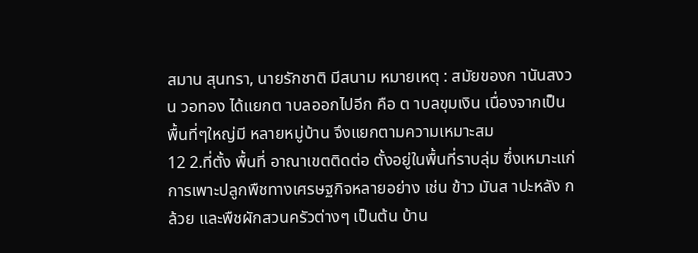สมาน สุนทรา, นายรักชาติ มีสนาม หมายเหตุ : สมัยของก านันสงวน วอทอง ได้แยกต าบลออกไปอีก คือ ต าบลขุมเงิน เนื่องจากเป็นพื้นที่ๆใหญ่มี หลายหมู่บ้าน จึงแยกตามความเหมาะสม
12 2.ที่ตั้ง พื้นที่ อาณาเขตติดต่อ ตั้งอยู่ในพื้นที่ราบลุ่ม ซึ่งเหมาะแก่การเพาะปลูกพืชทางเศรษฐกิจหลายอย่าง เช่น ข้าว มันส าปะหลัง กล้วย และพืชผักสวนครัวต่างๆ เป็นต้น บ้าน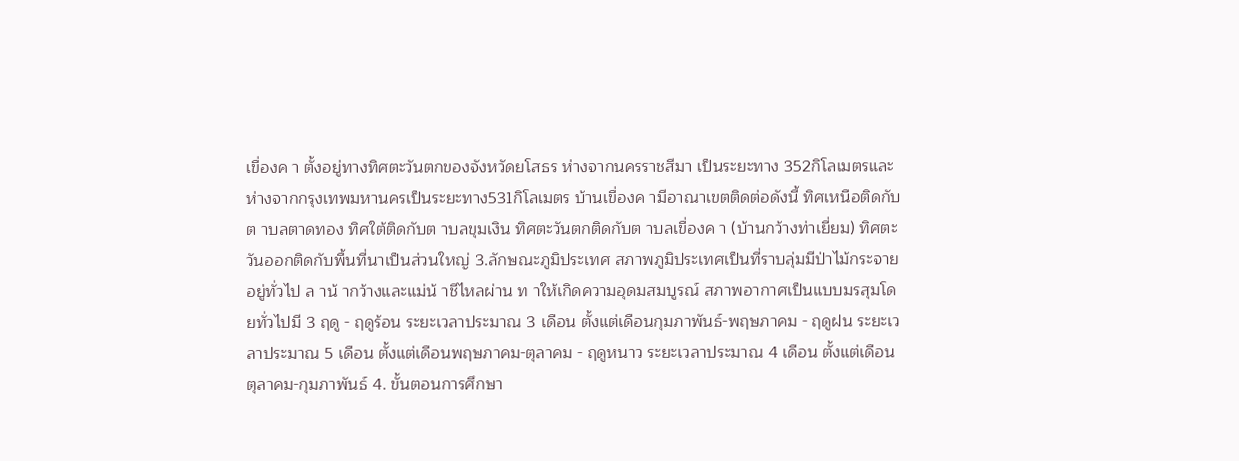เขื่องค า ตั้งอยู่ทางทิศตะวันตกของจังหวัดยโสธร ห่างจากนครราชสีมา เป็นระยะทาง 352กิโลเมตรและห่างจากกรุงเทพมหานครเป็นระยะทาง531กิโลเมตร บ้านเขื่องค ามีอาณาเขตติดต่อดังนี้ ทิศเหนือติดกับต าบลตาดทอง ทิศใต้ติดกับต าบลขุมเงิน ทิศตะวันตกติดกับต าบลเขื่องค า (บ้านกว้างท่าเยี่ยม) ทิศตะวันออกติดกับพื้นที่นาเป็นส่วนใหญ่ 3.ลักษณะภูมิประเทศ สภาพภูมิประเทศเป็นที่ราบลุ่มมีป่าไม้กระจายอยู่ทั่วไป ล าน้ ากว้างและแม่น้ าชีไหลผ่าน ท าให้เกิดความอุดมสมบูรณ์ สภาพอากาศเป็นแบบมรสุมโดยทั่วไปมี 3 ฤดู - ฤดูร้อน ระยะเวลาประมาณ 3 เดือน ตั้งแต่เดือนกุมภาพันธ์-พฤษภาคม - ฤดูฝน ระยะเวลาประมาณ 5 เดือน ตั้งแต่เดือนพฤษภาคม-ตุลาคม - ฤดูหนาว ระยะเวลาประมาณ 4 เดือน ตั้งแต่เดือนตุลาคม-กุมภาพันธ์ 4. ขั้นตอนการศึกษา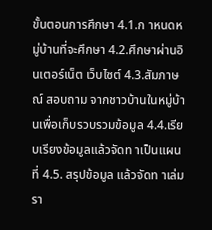ขั้นตอนการศึกษา 4.1.ก าหนดหมู่บ้านที่จะศึกษา 4.2.ศึกษาผ่านอินเตอร์เน็ต เว็บไซต์ 4.3.สัมภาษณ์ สอบถาม จากชาวบ้านในหมู่บ้านเพื่อเก็บรวบรวมข้อมูล 4.4.เรียบเรียงข้อมูลแล้วจัดท าเป็นแผนที่ 4.5. สรุปข้อมูล แล้วจัดท าเล่มรา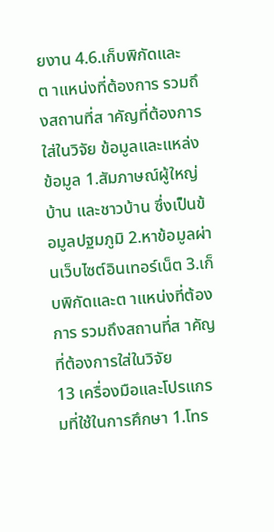ยงาน 4.6.เก็บพิกัดและต าแหน่งที่ต้องการ รวมถึงสถานที่ส าคัญที่ต้องการใส่ในวิจัย ข้อมูลและแหล่งข้อมูล 1.สัมภาษณ์ผู้ใหญ่บ้าน และชาวบ้าน ซึ่งเป็นข้อมูลปฐมภูมิ 2.หาข้อมูลผ่านเว็บไซต์อินเทอร์เน็ต 3.เก็บพิกัดและต าแหน่งที่ต้องการ รวมถึงสถานที่ส าคัญที่ต้องการใส่ในวิจัย
13 เครื่องมือและโปรแกรมที่ใช้ในการศึกษา 1.โทร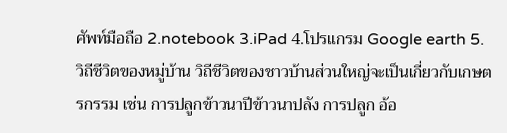ศัพท์มือถือ 2.notebook 3.iPad 4.โปรแกรม Google earth 5. วิถีชีวิตของหมู่บ้าน วิถีชีวิตของชาวบ้านส่วนใหญ่จะเป็นเกี่ยวกับเกษตรกรรม เช่น การปลูกข้าวนาปีข้าวนาปลัง การปลูก อ้อ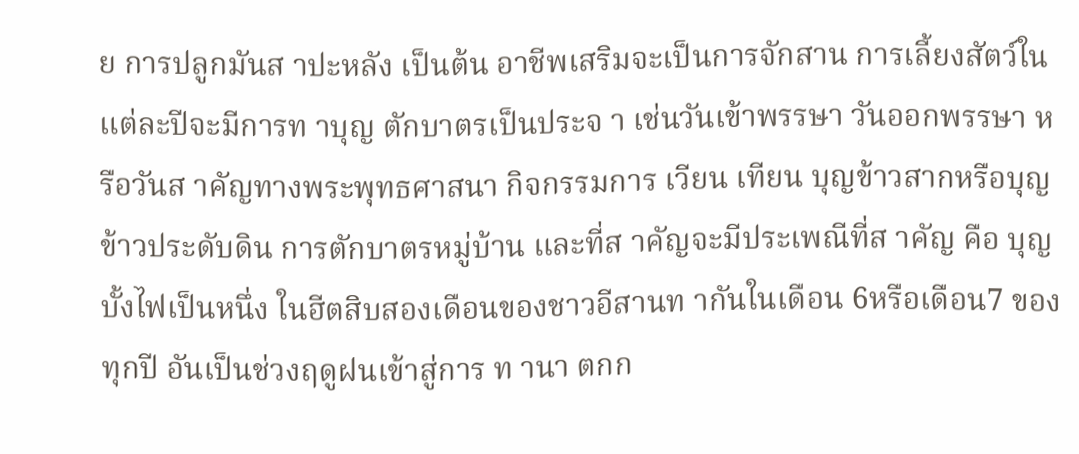ย การปลูกมันส าปะหลัง เป็นต้น อาชีพเสริมจะเป็นการจักสาน การเลี้ยงสัตว์ในแต่ละปีจะมีการท าบุญ ตักบาตรเป็นประจ า เช่นวันเข้าพรรษา วันออกพรรษา หรือวันส าคัญทางพระพุทธศาสนา กิจกรรมการ เวียน เทียน บุญข้าวสากหรือบุญข้าวประดับดิน การตักบาตรหมู่บ้าน และที่ส าคัญจะมีประเพณีที่ส าคัญ คือ บุญบั้งไฟเป็นหนึ่ง ในฮีตสิบสองเดือนของชาวอีสานท ากันในเดือน 6หรือเดือน7 ของทุกปี อันเป็นช่วงฤดูฝนเข้าสู่การ ท านา ตกก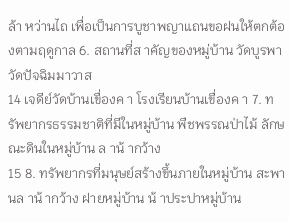ล้า หว่านไถ เพื่อเป็นการบูชาพญาแถนขอฝนให้ตกต้องตามฤดูกาล 6. สถานที่ส าคัญของหมู่บ้าน วัดบูรพา วัดปัจฉิมมาวาส
14 เจดีย์วัดบ้านเขื่องค า โรงเรียนบ้านเขื่องค า 7. ทรัพยากรธรรมชาติที่มีในหมู่บ้าน พืชพรรณป่าไม้ ลักษณะดินในหมู่บ้าน ล าน้ ากว้าง
15 8. ทรัพยากรที่มนุษย์สร้างขึ้นภายในหมู่บ้าน สะพานล าน้ ากว้าง ฝายหมู่บ้าน น้ าประปาหมู่บ้าน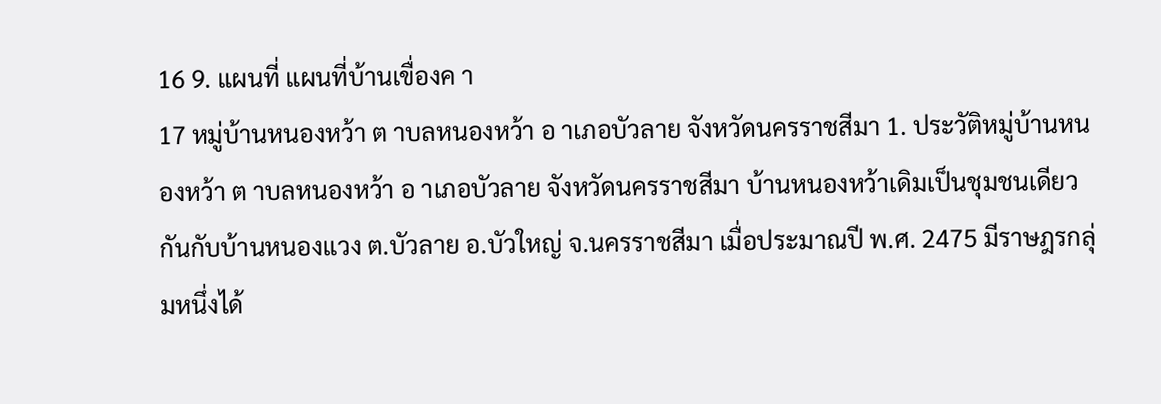16 9. แผนที่ แผนที่บ้านเขื่องค า
17 หมู่บ้านหนองหว้า ต าบลหนองหว้า อ าเภอบัวลาย จังหวัดนครราชสีมา 1. ประวัติหมู่บ้านหนองหว้า ต าบลหนองหว้า อ าเภอบัวลาย จังหวัดนครราชสีมา บ้านหนองหว้าเดิมเป็นชุมชนเดียวกันกับบ้านหนองแวง ต.บัวลาย อ.บัวใหญ่ จ.นครราชสีมา เมื่อประมาณปี พ.ศ. 2475 มีราษฎรกลุ่มหนึ่งได้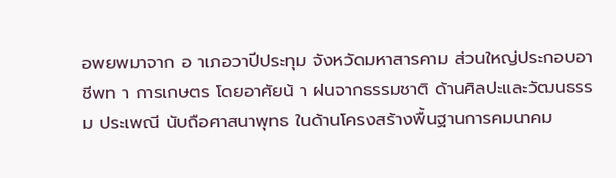อพยพมาจาก อ าเภอวาปีประทุม จังหวัดมหาสารคาม ส่วนใหญ่ประกอบอาชีพท า การเกษตร โดยอาศัยน้ า ฝนจากธรรมชาติ ด้านศิลปะและวัฒนธรรม ประเพณี นับถือศาสนาพุทธ ในด้านโครงสร้างพื้นฐานการคมนาคม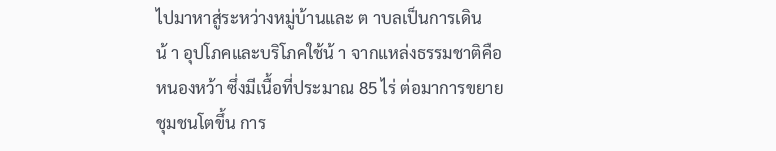ไปมาหาสู่ระหว่างหมู่บ้านและ ต าบลเป็นการเดิน น้ า อุปโภคและบริโภคใช้น้ า จากแหล่งธรรมชาติคือหนองหว้า ซึ่งมีเนื้อที่ประมาณ 85 ไร่ ต่อมาการขยายชุมชนโตขึ้น การ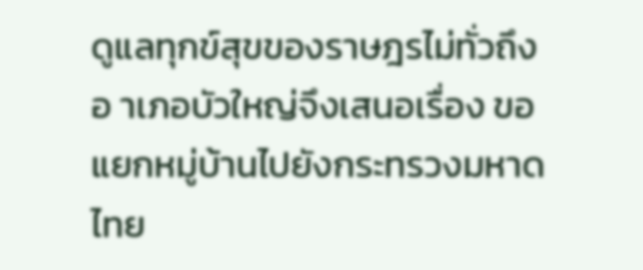ดูแลทุกข์สุขของราษฎรไม่ทั่วถึง อ าเภอบัวใหญ่จึงเสนอเรื่อง ขอแยกหมู่บ้านไปยังกระทรวงมหาดไทย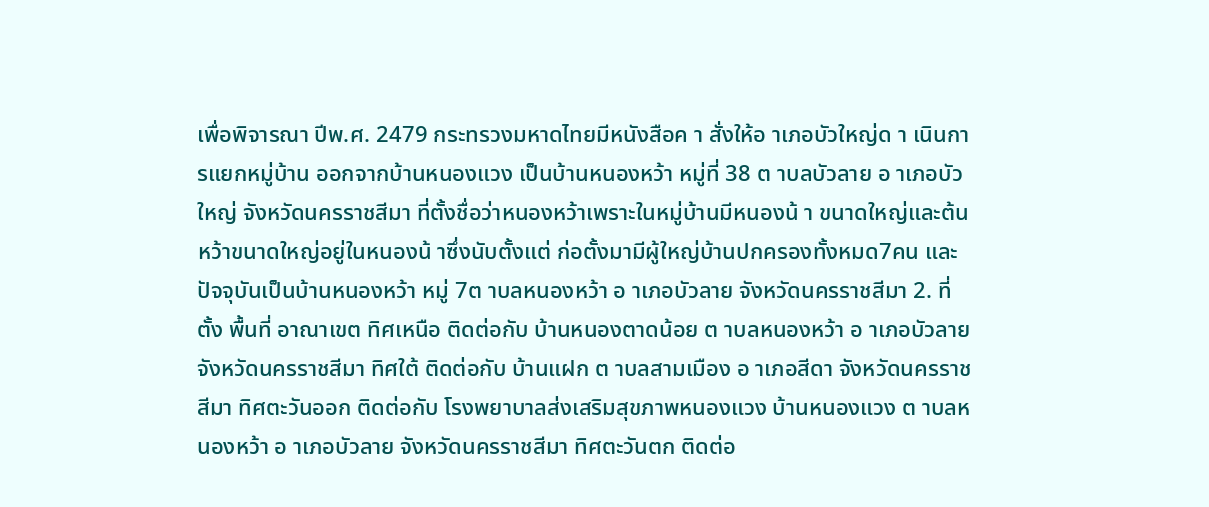เพื่อพิจารณา ปีพ.ศ. 2479 กระทรวงมหาดไทยมีหนังสือค า สั่งให้อ าเภอบัวใหญ่ด า เนินการแยกหมู่บ้าน ออกจากบ้านหนองแวง เป็นบ้านหนองหว้า หมู่ที่ 38 ต าบลบัวลาย อ าเภอบัวใหญ่ จังหวัดนครราชสีมา ที่ตั้งชื่อว่าหนองหว้าเพราะในหมู่บ้านมีหนองน้ า ขนาดใหญ่และต้นหว้าขนาดใหญ่อยู่ในหนองน้ าซึ่งนับตั้งแต่ ก่อตั้งมามีผู้ใหญ่บ้านปกครองทั้งหมด7คน และปัจจุบันเป็นบ้านหนองหว้า หมู่ 7ต าบลหนองหว้า อ าเภอบัวลาย จังหวัดนครราชสีมา 2. ที่ตั้ง พื้นที่ อาณาเขต ทิศเหนือ ติดต่อกับ บ้านหนองตาดน้อย ต าบลหนองหว้า อ าเภอบัวลาย จังหวัดนครราชสีมา ทิศใต้ ติดต่อกับ บ้านแฝก ต าบลสามเมือง อ าเภอสีดา จังหวัดนครราชสีมา ทิศตะวันออก ติดต่อกับ โรงพยาบาลส่งเสริมสุขภาพหนองแวง บ้านหนองแวง ต าบลหนองหว้า อ าเภอบัวลาย จังหวัดนครราชสีมา ทิศตะวันตก ติดต่อ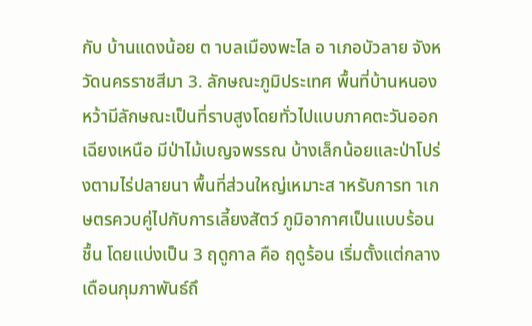กับ บ้านแดงน้อย ต าบลเมืองพะไล อ าเภอบัวลาย จังหวัดนครราชสีมา 3. ลักษณะภูมิประเทศ พื้นที่บ้านหนองหว้ามีลักษณะเป็นที่ราบสูงโดยทั่วไปแบบภาคตะวันออกเฉียงเหนือ มีป่าไม้เบญจพรรณ บ้างเล็กน้อยและป่าโปร่งตามไร่ปลายนา พื้นที่ส่วนใหญ่เหมาะส าหรับการท าเกษตรควบคู่ไปกับการเลี้ยงสัตว์ ภูมิอากาศเป็นแบบร้อนชื้น โดยแบ่งเป็น 3 ฤดูกาล คือ ฤดูร้อน เริ่มตั้งแต่กลางเดือนกุมภาพันธ์ถึ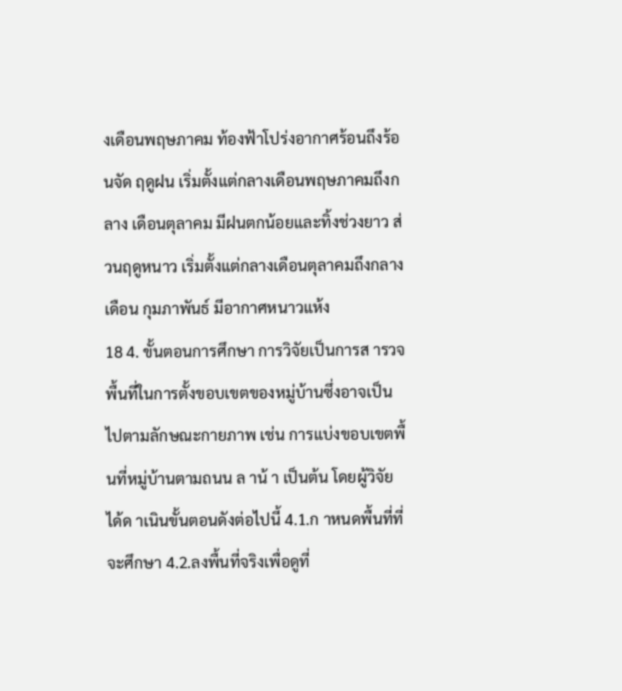งเดือนพฤษภาคม ท้องฟ้าโปร่งอากาศร้อนถึงร้อนจัด ฤดูฝน เริ่มตั้งแต่กลางเดือนพฤษภาคมถึงกลาง เดือนตุลาคม มีฝนตกน้อยและทิ้งช่วงยาว ส่วนฤดูหนาว เริ่มตั้งแต่กลางเดือนตุลาคมถึงกลางเดือน กุมภาพันธ์ มีอากาศหนาวแห้ง
18 4. ขั้นตอนการศึกษา การวิจัยเป็นการส ารวจพื้นที่ในการตั้งขอบเขตของหมู่บ้านซึ่งอาจเป็นไปตามลักษณะกายภาพ เช่น การแบ่งขอบเขตพื้นที่หมู่บ้านตามถนน ล าน้ า เป็นต้น โดยผู้วิจัยได้ด าเนินขั้นตอนดังต่อไปนี้ 4.1.ก าหนดพื้นที่ที่จะศึกษา 4.2.ลงพื้นที่จริงเพื่อดูที่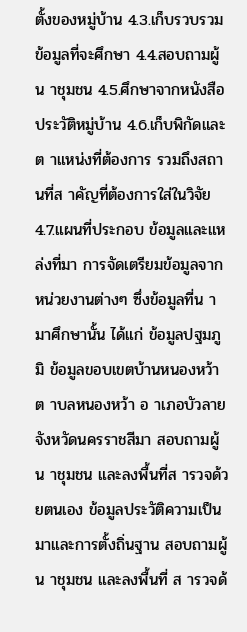ตั้งของหมู่บ้าน 4.3.เก็บรวบรวมข้อมูลที่จะศึกษา 4.4.สอบถามผู้น าชุมชน 4.5.ศึกษาจากหนังสือประวัติหมู่บ้าน 4.6.เก็บพิกัดและต าแหน่งที่ต้องการ รวมถึงสถานที่ส าคัญที่ต้องการใส่ในวิจัย 4.7.แผนที่ประกอบ ข้อมูลและแหล่งที่มา การจัดเตรียมข้อมูลจากหน่วยงานต่างๆ ซึ่งข้อมูลที่น ามาศึกษานั้น ได้แก่ ข้อมูลปฐมภูมิ ข้อมูลขอบเขตบ้านหนองหว้า ต าบลหนองหว้า อ าเภอบัวลาย จังหวัดนครราชสีมา สอบถามผู้น าชุมชน และลงพื้นที่ส ารวจด้วยตนเอง ข้อมูลประวัติความเป็นมาและการตั้งถิ่นฐาน สอบถามผู้น าชุมชน และลงพื้นที่ ส ารวจด้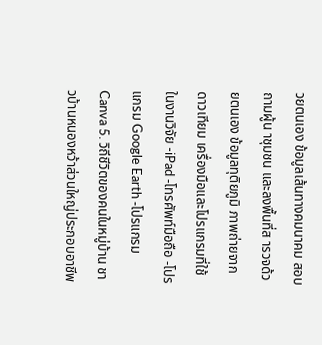วยตนเอง ข้อมูลเส้นทางคมนาคม สอบถามผู้น าชุมชน และลงพื้นที่ส ารวจด้วยตนเอง ข้อมูลทุติยภูมิ ภาพถ่ายจากดาวเทียม เครื่องมือและโปรแกรมที่ใช้ในงานวิจัย -iPad -โทรศัพท์มือถือ -โปรแกรม Google Earth -โปรแกรม Canva 5. วิถีชีวิตของคนในหมู่บ้าน ชาวบ้านหนองหว้าส่วนใหญ่ประกอบอาชีพ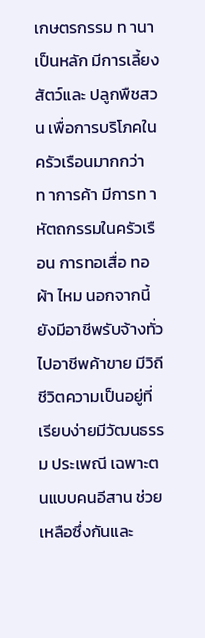เกษตรกรรม ท านาเป็นหลัก มีการเลี้ยงสัตว์และ ปลูกพืชสวน เพื่อการบริโภคในครัวเรือนมากกว่าท าการค้า มีการท าหัตถกรรมในครัวเรือน การทอเสื่อ ทอผ้า ไหม นอกจากนี้ยังมีอาชีพรับจ้างทั่วไปอาชีพค้าขาย มีวิถีชีวิตความเป็นอยู่ที่เรียบง่ายมีวัฒนธรรม ประเพณี เฉพาะตนแบบคนอีสาน ช่วยเหลือซึ่งกันและ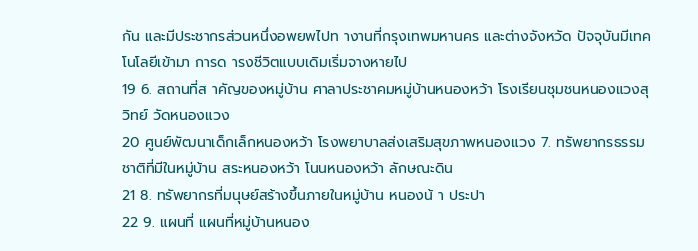กัน และมีประชากรส่วนหนึ่งอพยพไปท างานที่กรุงเทพมหานคร และต่างจังหวัด ปัจจุบันมีเทคโนโลยีเข้ามา การด ารงชีวิตแบบเดิมเริ่มจางหายไป
19 6. สถานที่ส าคัญของหมู่บ้าน ศาลาประชาคมหมู่บ้านหนองหว้า โรงเรียนชุมชนหนองแวงสุวิทย์ วัดหนองแวง
20 ศูนย์พัฒนาเด็กเล็กหนองหว้า โรงพยาบาลส่งเสริมสุขภาพหนองแวง 7. ทรัพยากรธรรมชาติที่มีในหมู่บ้าน สระหนองหว้า โนนหนองหว้า ลักษณะดิน
21 8. ทรัพยากรที่มนุษย์สร้างขึ้นภายในหมู่บ้าน หนองน้ า ประปา
22 9. แผนที่ แผนที่หมู่บ้านหนอง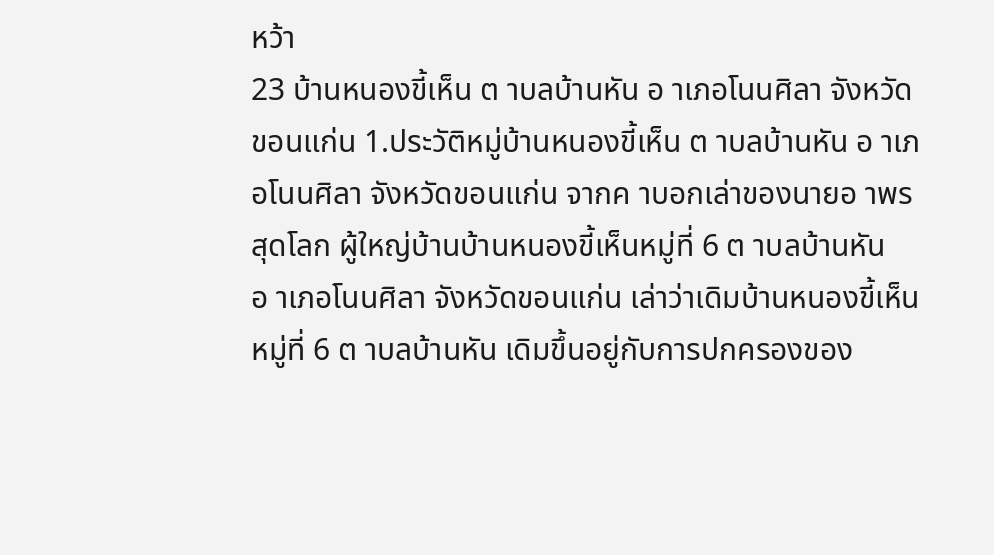หว้า
23 บ้านหนองขี้เห็น ต าบลบ้านหัน อ าเภอโนนศิลา จังหวัดขอนแก่น 1.ประวัติหมู่บ้านหนองขี้เห็น ต าบลบ้านหัน อ าเภอโนนศิลา จังหวัดขอนแก่น จากค าบอกเล่าของนายอ าพร สุดโลก ผู้ใหญ่บ้านบ้านหนองขี้เห็นหมู่ที่ 6 ต าบลบ้านหัน อ าเภอโนนศิลา จังหวัดขอนแก่น เล่าว่าเดิมบ้านหนองขี้เห็นหมู่ที่ 6 ต าบลบ้านหัน เดิมขึ้นอยู่กับการปกครองของ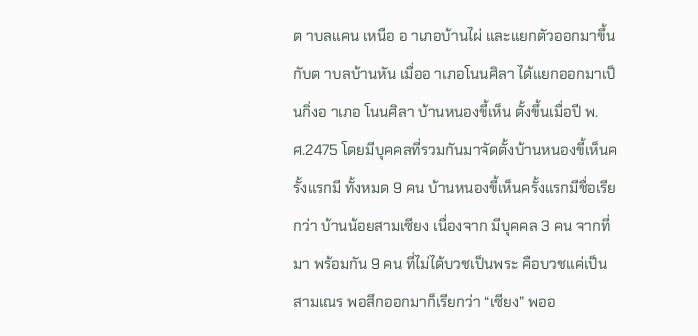ต าบลแคน เหนือ อ าเภอบ้านไผ่ และแยกตัวออกมาขึ้นกับต าบลบ้านหัน เมื่ออ าเภอโนนศิลา ได้แยกออกมาเป็นกิ่งอ าเภอ โนนศิลา บ้านหนองขี้เห็น ตั้งขึ้นเมื่อปี พ.ศ.2475 โดยมีบุคคลที่รวมกันมาจัดตั้งบ้านหนองขี้เห็นครั้งแรกมี ทั้งหมด 9 คน บ้านหนองขี้เห็นครั้งแรกมีชื่อเรียกว่า บ้านน้อยสามเซียง เนื่องจาก มีบุคคล 3 คน จากที่มา พร้อมกัน 9 คน ที่ไม่ได้บวชเป็นพระ คือบวชแค่เป็นสามเณร พอสึกออกมาก็เรียกว่า “เซียง” พออ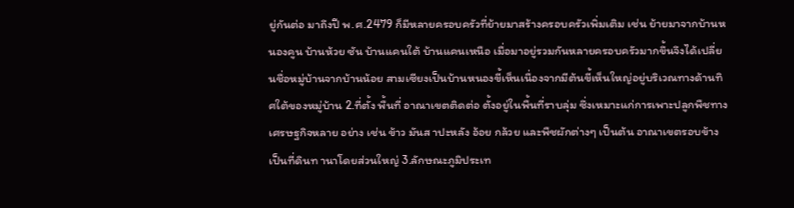ยู่กันต่อ มาถึงปี พ.ศ.2479 ก็มีหลายครอบครัวที่ย้ายมาสร้างครอบครัวเพิ่มเติม เช่น ย้ายมาจากบ้านหนองคูน บ้านห้วย ซัน บ้านแคนใต้ บ้านแคนเหนือ เมื่อมาอยู่รวมกันหลายครอบครัวมากขึ้นจึงได้เปลี่ยนชื่อหมู่บ้านจากบ้านน้อย สามเซียงเป็นบ้านหนองขี้เห็นเนื่องจากมีต้นขี้เห็นใหญ่อยู่บริเวณทางด้านทิศใต้ของหมู่บ้าน 2.ที่ตั้ง พื้นที่ อาณาเขตติดต่อ ตั้งอยู่ในพื้นที่ราบลุ่ม ซึ่งเหมาะแก่การเพาะปลูกพืชทางเศรษฐกิจหลาย อย่าง เช่น ข้าว มันส าปะหลัง อ้อย กล้วย และพืชผักต่างๆ เป็นต้น อาณาเขตรอบข้างเป็นที่ดินท านาโดยส่วนใหญ่ 3.ลักษณะภูมิประเท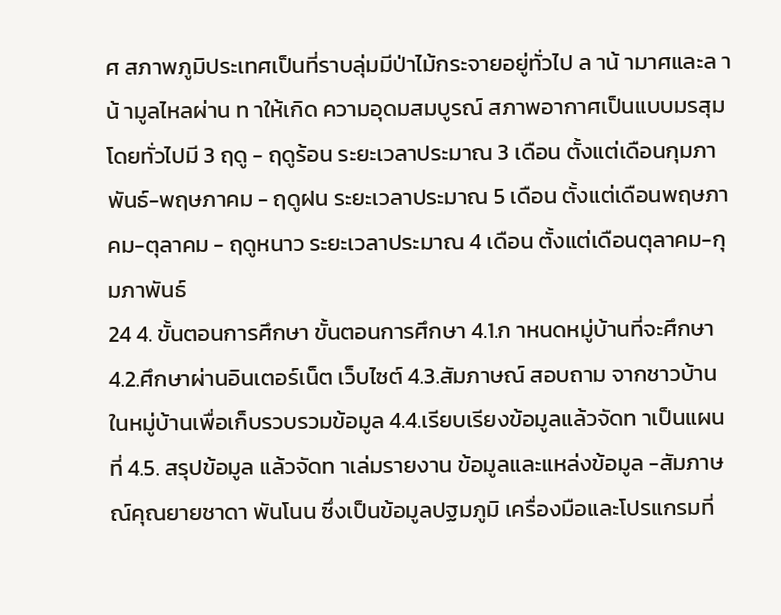ศ สภาพภูมิประเทศเป็นที่ราบลุ่มมีป่าไม้กระจายอยู่ทั่วไป ล าน้ ามาศและล าน้ ามูลไหลผ่าน ท าให้เกิด ความอุดมสมบูรณ์ สภาพอากาศเป็นแบบมรสุมโดยทั่วไปมี 3 ฤดู - ฤดูร้อน ระยะเวลาประมาณ 3 เดือน ตั้งแต่เดือนกุมภาพันธ์-พฤษภาคม - ฤดูฝน ระยะเวลาประมาณ 5 เดือน ตั้งแต่เดือนพฤษภาคม-ตุลาคม - ฤดูหนาว ระยะเวลาประมาณ 4 เดือน ตั้งแต่เดือนตุลาคม-กุมภาพันธ์
24 4. ขั้นตอนการศึกษา ขั้นตอนการศึกษา 4.1.ก าหนดหมู่บ้านที่จะศึกษา 4.2.ศึกษาผ่านอินเตอร์เน็ต เว็บไซต์ 4.3.สัมภาษณ์ สอบถาม จากชาวบ้านในหมู่บ้านเพื่อเก็บรวบรวมข้อมูล 4.4.เรียบเรียงข้อมูลแล้วจัดท าเป็นแผนที่ 4.5. สรุปข้อมูล แล้วจัดท าเล่มรายงาน ข้อมูลและแหล่งข้อมูล -สัมภาษณ์คุณยายชาดา พันโนน ซึ่งเป็นข้อมูลปฐมภูมิ เครื่องมือและโปรแกรมที่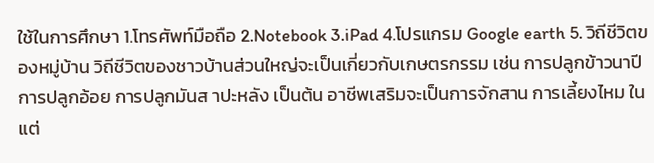ใช้ในการศึกษา 1.โทรศัพท์มือถือ 2.Notebook 3.iPad 4.โปรแกรม Google earth 5. วิถีชีวิตของหมู่บ้าน วิถีชีวิตของชาวบ้านส่วนใหญ่จะเป็นเกี่ยวกับเกษตรกรรม เช่น การปลูกข้าวนาปี การปลูกอ้อย การปลูกมันส าปะหลัง เป็นต้น อาชีพเสริมจะเป็นการจักสาน การเลี้ยงไหม ในแต่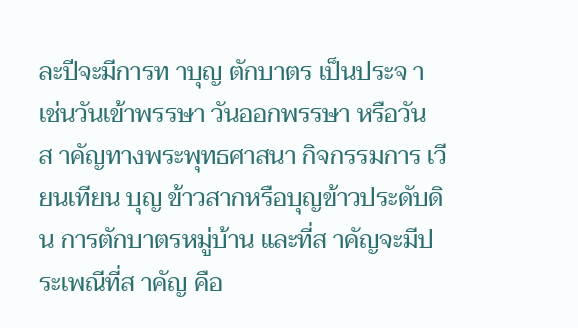ละปีจะมีการท าบุญ ตักบาตร เป็นประจ า เช่นวันเข้าพรรษา วันออกพรรษา หรือวันส าคัญทางพระพุทธศาสนา กิจกรรมการ เวียนเทียน บุญ ข้าวสากหรือบุญข้าวประดับดิน การตักบาตรหมู่บ้าน และที่ส าคัญจะมีประเพณีที่ส าคัญ คือ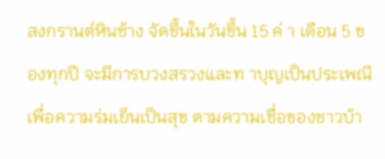สงกรานต์หินช้าง จัดขึ้นในวันขึ้น 15 ค่ า เดือน 5 ของทุกปี จะมีการบวงสรวงและท าบุญเป็นประเพณี เพื่อความร่มเย็นเป็นสุข ตามความเชื่อของชาวบ้า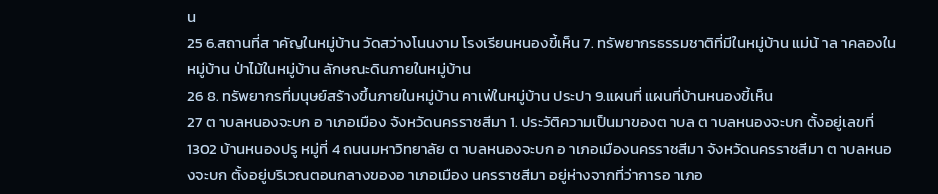น
25 6.สถานที่ส าคัญในหมู่บ้าน วัดสว่างโนนงาม โรงเรียนหนองขี้เห็น 7. ทรัพยากรธรรมชาติที่มีในหมู่บ้าน แม่น้ าล าคลองในหมู่บ้าน ป่าไม้ในหมู่บ้าน ลักษณะดินภายในหมู่บ้าน
26 8. ทรัพยากรที่มนุษย์สร้างขึ้นภายในหมู่บ้าน คาเฟ่ในหมู่บ้าน ประปา 9.แผนที่ แผนที่บ้านหนองขี้เห็น
27 ต าบลหนองจะบก อ าเภอเมือง จังหวัดนครราชสีมา 1. ประวัติความเป็นมาของต าบล ต าบลหนองจะบก ตั้งอยู่เลขที่ 1302 บ้านหนองปรู หมู่ที่ 4 ถนนมหาวิทยาลัย ต าบลหนองจะบก อ าเภอเมืองนครราชสีมา จังหวัดนครราชสีมา ต าบลหนองจะบก ตั้งอยู่บริเวณตอนกลางของอ าเภอเมือง นครราชสีมา อยู่ห่างจากที่ว่าการอ าเภอ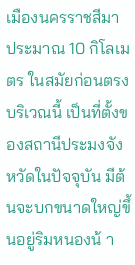เมืองนครราชสีมา ประมาณ 10 กิโลเมตร ในสมัยก่อนตรงบริเวณนี้ เป็นที่ตั้งของสถานีประมงจังหวัดในปัจจุบัน มีต้นจะบกขนาดใหญ่ขึ้นอยู่ริมหนองน้ า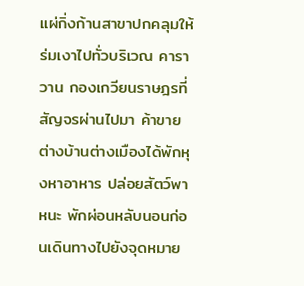แผ่กิ่งก้านสาขาปกคลุมให้ ร่มเงาไปทั่วบริเวณ คาราวาน กองเกวียนราษฎรที่สัญจรผ่านไปมา ค้าขายต่างบ้านต่างเมืองได้พักหุงหาอาหาร ปล่อยสัตว์พาหนะ พักผ่อนหลับนอนก่อนเดินทางไปยังจุดหมาย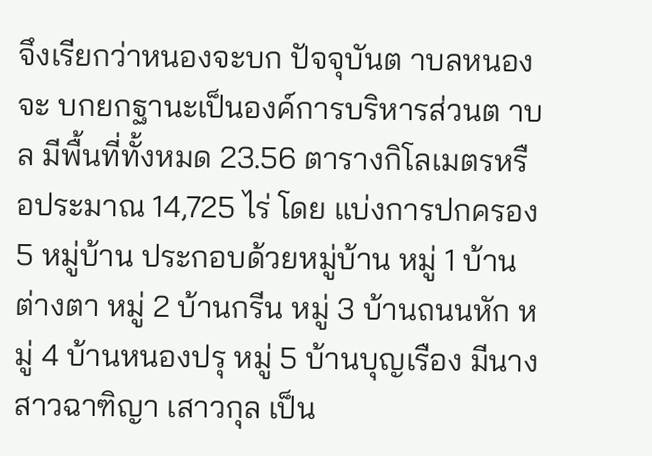จึงเรียกว่าหนองจะบก ปัจจุบันต าบลหนองจะ บกยกฐานะเป็นองค์การบริหารส่วนต าบล มีพื้นที่ทั้งหมด 23.56 ตารางกิโลเมตรหรือประมาณ 14,725 ไร่ โดย แบ่งการปกครอง 5 หมู่บ้าน ประกอบด้วยหมู่บ้าน หมู่ 1 บ้านต่างตา หมู่ 2 บ้านกรีน หมู่ 3 บ้านถนนหัก หมู่ 4 บ้านหนองปรุ หมู่ 5 บ้านบุญเรือง มีนางสาวฉาฑิญา เสาวกุล เป็น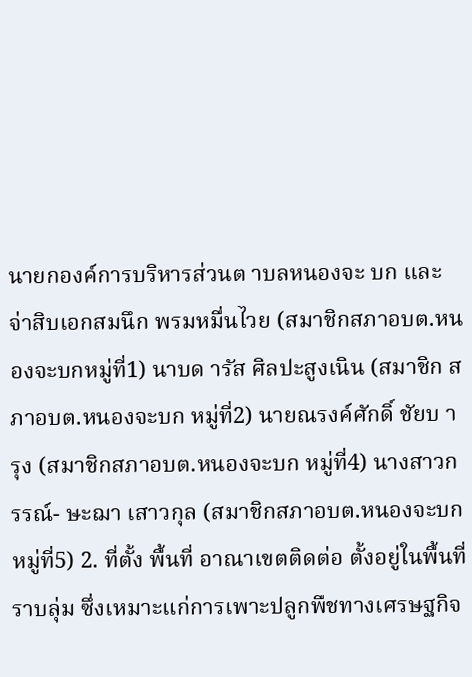นายกองค์การบริหารส่วนต าบลหนองจะ บก และจ่าสิบเอกสมนึก พรมหมื่นไวย (สมาชิกสภาอบต.หนองจะบกหมู่ที่1) นาบด ารัส ศิลปะสูงเนิน (สมาชิก สภาอบต.หนองจะบก หมู่ที่2) นายณรงค์ศักดิ์ ชัยบ ารุง (สมาชิกสภาอบต.หนองจะบก หมู่ที่4) นางสาวกรรณ์- ษะฌา เสาวกุล (สมาชิกสภาอบต.หนองจะบก หมู่ที่5) 2. ที่ตั้ง พื้นที่ อาณาเขตติดต่อ ตั้งอยู่ในพื้นที่ราบลุ่ม ซึ่งเหมาะแก่การเพาะปลูกพืชทางเศรษฐกิจ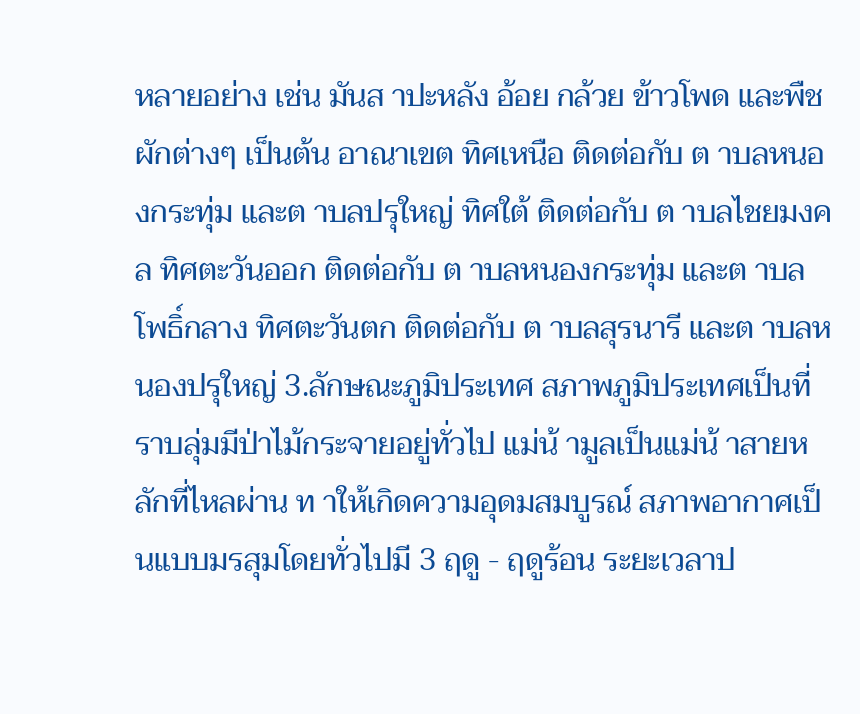หลายอย่าง เช่น มันส าปะหลัง อ้อย กล้วย ข้าวโพด และพืชผักต่างๆ เป็นต้น อาณาเขต ทิศเหนือ ติดต่อกับ ต าบลหนองกระทุ่ม และต าบลปรุใหญ่ ทิศใต้ ติดต่อกับ ต าบลไชยมงคล ทิศตะวันออก ติดต่อกับ ต าบลหนองกระทุ่ม และต าบลโพธิ์กลาง ทิศตะวันตก ติดต่อกับ ต าบลสุรนารี และต าบลหนองปรุใหญ่ 3.ลักษณะภูมิประเทศ สภาพภูมิประเทศเป็นที่ราบลุ่มมีป่าไม้กระจายอยู่ทั่วไป แม่น้ ามูลเป็นแม่น้ าสายหลักที่ไหลผ่าน ท าให้เกิดความอุดมสมบูรณ์ สภาพอากาศเป็นแบบมรสุมโดยทั่วไปมี 3 ฤดู - ฤดูร้อน ระยะเวลาป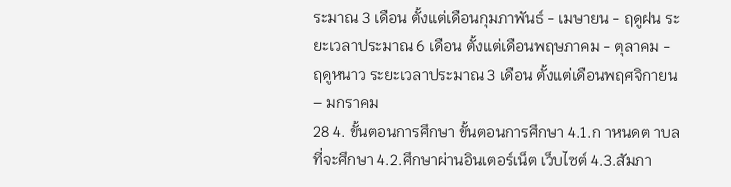ระมาณ 3 เดือน ตั้งแต่เดือนกุมภาพันธ์ - เมษายน - ฤดูฝน ระยะเวลาประมาณ 6 เดือน ตั้งแต่เดือนพฤษภาคม - ตุลาคม - ฤดูหนาว ระยะเวลาประมาณ 3 เดือน ตั้งแต่เดือนพฤศจิกายน – มกราคม
28 4. ขั้นตอนการศึกษา ขั้นตอนการศึกษา 4.1.ก าหนดต าบลที่จะศึกษา 4.2.ศึกษาผ่านอินเตอร์เน็ต เว็บไซต์ 4.3.สัมภา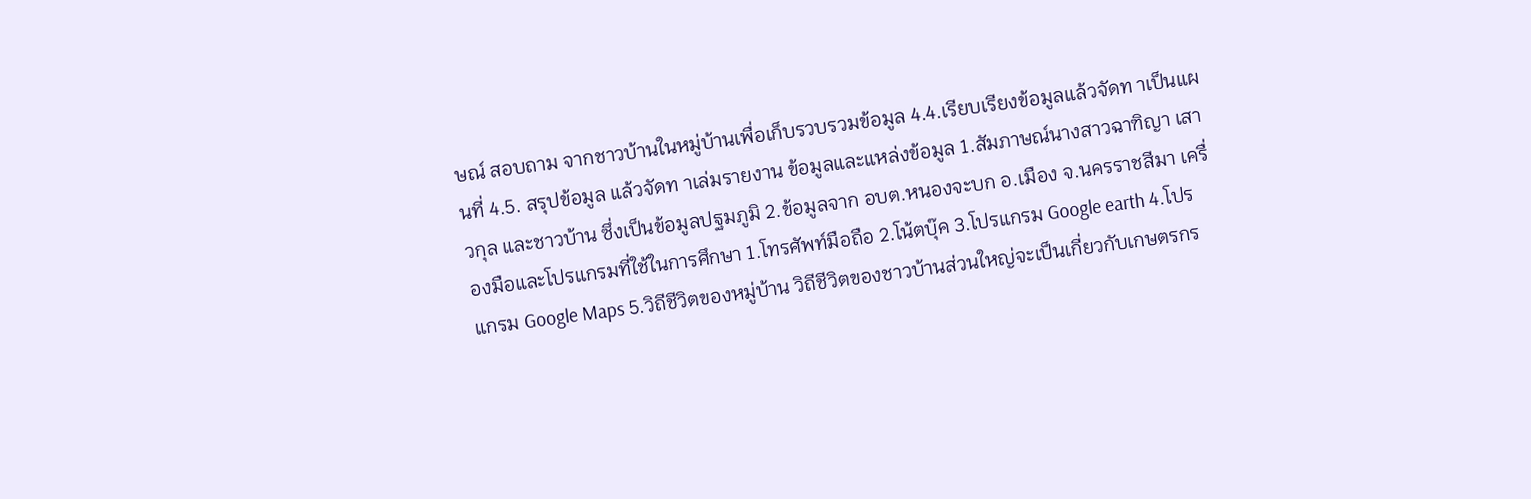ษณ์ สอบถาม จากชาวบ้านในหมู่บ้านเพื่อเก็บรวบรวมข้อมูล 4.4.เรียบเรียงข้อมูลแล้วจัดท าเป็นแผนที่ 4.5. สรุปข้อมูล แล้วจัดท าเล่มรายงาน ข้อมูลและแหล่งข้อมูล 1.สัมภาษณ์นางสาวฉาฑิญา เสาวกุล และชาวบ้าน ซึ่งเป็นข้อมูลปฐมภูมิ 2.ข้อมูลจาก อบต.หนองจะบก อ.เมือง จ.นครราชสีมา เครื่องมือและโปรแกรมที่ใช้ในการศึกษา 1.โทรศัพท์มือถือ 2.โน้ตบุ๊ค 3.โปรแกรม Google earth 4.โปรแกรม Google Maps 5.วิถีชีวิตของหมู่บ้าน วิถีชีวิตของชาวบ้านส่วนใหญ่จะเป็นเกี่ยวกับเกษตรกร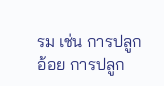รม เช่น การปลูกอ้อย การปลูก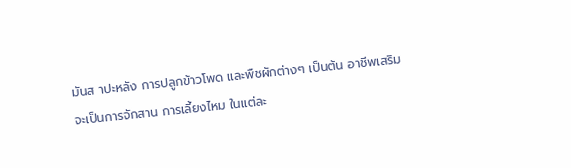มันส าปะหลัง การปลูกข้าวโพด และพืชผักต่างๆ เป็นต้น อาชีพเสริมจะเป็นการจักสาน การเลี้ยงไหม ในแต่ละ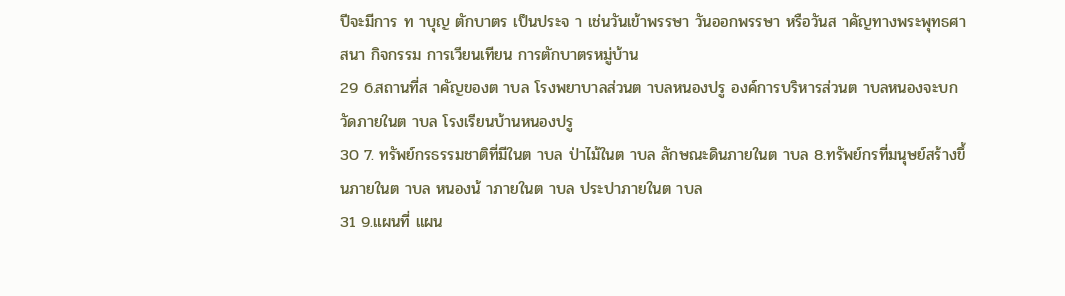ปีจะมีการ ท าบุญ ตักบาตร เป็นประจ า เช่นวันเข้าพรรษา วันออกพรรษา หรือวันส าคัญทางพระพุทธศาสนา กิจกรรม การเวียนเทียน การตักบาตรหมู่บ้าน
29 6.สถานที่ส าคัญของต าบล โรงพยาบาลส่วนต าบลหนองปรู องค์การบริหารส่วนต าบลหนองจะบก วัดภายในต าบล โรงเรียนบ้านหนองปรู
30 7. ทรัพย์กรธรรมชาติที่มีในต าบล ป่าไม้ในต าบล ลักษณะดินภายในต าบล 8.ทรัพย์กรที่มนุษย์สร้างขึ้นภายในต าบล หนองน้ าภายในต าบล ประปาภายในต าบล
31 9.แผนที่ แผน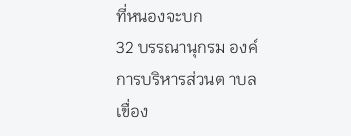ที่หนองจะบก
32 บรรณานุกรม องค์การบริหารส่วนต าบลเขื่อง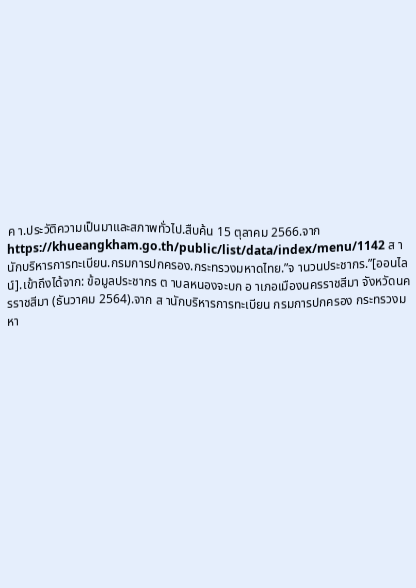ค า.ประวัติความเป็นมาและสภาพทั่วไป.สืบค้น 15 ตุลาคม 2566.จาก https://khueangkham.go.th/public/list/data/index/menu/1142 ส านักบริหารการทะเบียน.กรมการปกครอง.กระทรวงมหาดไทย.”จ านวนประชากร.”[ออนไลน์].เข้าถึงได้จาก: ข้อมูลประชากร ต าบลหนองจะบก อ าเภอเมืองนครราชสีมา จังหวัดนครราชสีมา (ธันวาคม 2564).จาก ส านักบริหารการทะเบียน กรมการปกครอง กระทรวงมหา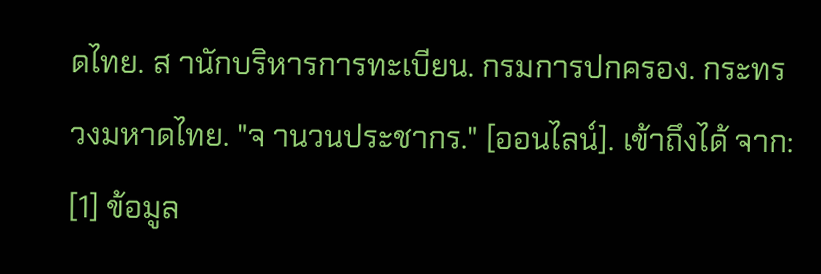ดไทย. ส านักบริหารการทะเบียน. กรมการปกครอง. กระทรวงมหาดไทย. "จ านวนประชากร." [ออนไลน์]. เข้าถึงได้ จาก: [1] ข้อมูล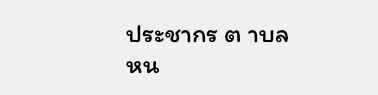ประชากร ต าบลหน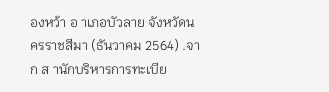องหว้า อ าเภอบัวลาย จังหวัดนครราชสีมา (ธันวาคม 2564) .จาก ส านักบริหารการทะเบีย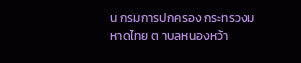น กรมการปกครอง กระทรวงมหาดไทย ต าบลหนองหว้า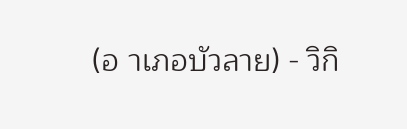(อ าเภอบัวลาย) - วิกิ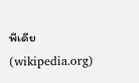พีเดีย (wikipedia.org)